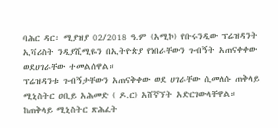ባሕር ዳር፡ ሚያዝያ 02/2018 ዓ.ም (አሚኮ) የቡሩንዲው ፕሬዝዳንት ኢቫሪስት ንዲያሺሚዬን በኢትዮጵያ የነበራቸውን ጉብኝት አጠናቀቀው ወደሀገራቸው ተመልሰዋል።
ፕሬዝዳንቱ ጉብኝታቸውን አጠናቅቀው ወደ ሀገራቸው ሲመለሱ ጠቅላይ ሚኒስትር ዐቢይ አሕመድ ( ዶ.ር) አሸኛኘት አድርገውላቸዋል።
ከጠቅላይ ሚኒስትር ጽሕፈት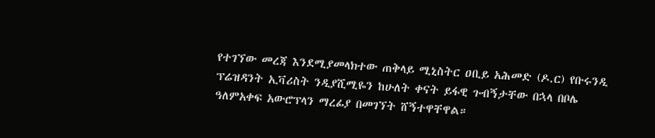የተገኘው መረጃ እንደሚያመላክተው ጠቅላይ ሚኒስትር ዐቢይ አሕመድ (ዶ.ር) የቡሩንዲ ፕሬዝዳንት ኢቫሪስት ንዲያሺሚዬን ከሁለት ቀናት ይፋዊ ጉብኝታቸው በኋላ በቦሌ ዓለምአቀፍ አውሮፕላን ማረፊያ በመገኘት ሸኝተዋቸዋል።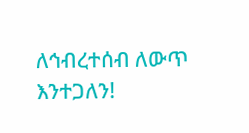ለኅብረተሰብ ለውጥ እንተጋለን!